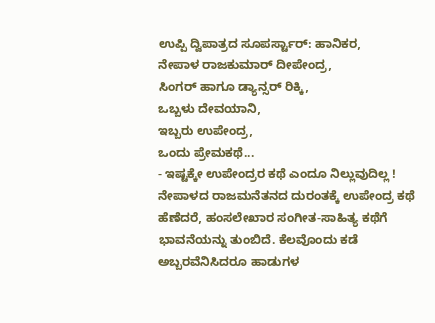ಉಪ್ಪಿ ದ್ವಿಪಾತ್ರದ ಸೂಪರ್ಸ್ಟಾರ್: ಹಾನಿಕರ,
ನೇಪಾಳ ರಾಜಕುಮಾರ್ ದೀಪೇಂದ್ರ,
ಸಿಂಗರ್ ಹಾಗೂ ಡ್ಯಾನ್ಸರ್ ರಿಕ್ಕಿ,
ಒಬ್ಬಳು ದೇವಯಾನಿ,
ಇಬ್ಬರು ಉಪೇಂದ್ರ,
ಒಂದು ಪ್ರೇಮಕಥೆ...
- ಇಷ್ಟಕ್ಕೇ ಉಪೇಂದ್ರರ ಕಥೆ ಎಂದೂ ನಿಲ್ಲುವುದಿಲ್ಲ ! ನೇಪಾಳದ ರಾಜಮನೆತನದ ದುರಂತಕ್ಕೆ ಉಪೇಂದ್ರ ಕಥೆ ಹೆಣೆದರೆ, ಹಂಸಲೇಖಾರ ಸಂಗೀತ-ಸಾಹಿತ್ಯ ಕಥೆಗೆ ಭಾವನೆಯನ್ನು ತುಂಬಿದೆ. ಕೆಲವೊಂದು ಕಡೆ ಅಬ್ಬರವೆನಿಸಿದರೂ ಹಾಡುಗಳ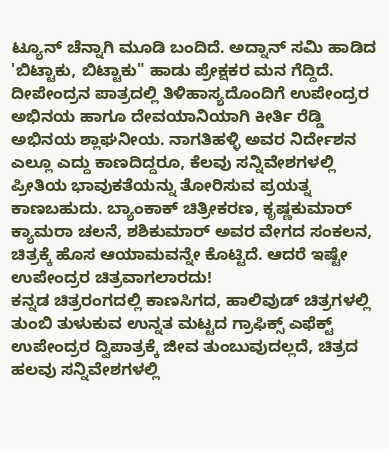ಟ್ಯೂನ್ ಚೆನ್ನಾಗಿ ಮೂಡಿ ಬಂದಿದೆ. ಅದ್ನಾನ್ ಸಮಿ ಹಾಡಿದ 'ಬಿಟ್ಟಾಕು, ಬಿಟ್ಟಾಕು" ಹಾಡು ಪ್ರೇಕ್ಷಕರ ಮನ ಗೆದ್ದಿದೆ.
ದೀಪೇಂದ್ರನ ಪಾತ್ರದಲ್ಲಿ ತಿಳಿಹಾಸ್ಯದೊಂದಿಗೆ ಉಪೇಂದ್ರರ ಅಭಿನಯ ಹಾಗೂ ದೇವಯಾನಿಯಾಗಿ ಕೀರ್ತಿ ರೆಡ್ಡಿ ಅಭಿನಯ ಶ್ಲಾಘನೀಯ. ನಾಗತಿಹಳ್ಳಿ ಅವರ ನಿರ್ದೇಶನ ಎಲ್ಲೂ ಎದ್ದು ಕಾಣದಿದ್ದರೂ, ಕೆಲವು ಸನ್ನಿವೇಶಗಳಲ್ಲಿ ಪ್ರೀತಿಯ ಭಾವುಕತೆಯನ್ನು ತೋರಿಸುವ ಪ್ರಯತ್ನ ಕಾಣಬಹುದು. ಬ್ಯಾಂಕಾಕ್ ಚಿತ್ರೀಕರಣ, ಕೃಷ್ಣಕುಮಾರ್ ಕ್ಯಾಮರಾ ಚಲನೆ, ಶಶಿಕುಮಾರ್ ಅವರ ವೇಗದ ಸಂಕಲನ, ಚಿತ್ರಕ್ಕೆ ಹೊಸ ಆಯಾಮವನ್ನೇ ಕೊಟ್ಟಿದೆ. ಆದರೆ ಇಷ್ಟೇ ಉಪೇಂದ್ರರ ಚಿತ್ರವಾಗಲಾರದು!
ಕನ್ನಡ ಚಿತ್ರರಂಗದಲ್ಲಿ ಕಾಣಸಿಗದ, ಹಾಲಿವುಡ್ ಚಿತ್ರಗಳಲ್ಲಿ ತುಂಬಿ ತುಳುಕುವ ಉನ್ನತ ಮಟ್ಟದ ಗ್ರಾಫಿಕ್ಸ್ ಎಫೆಕ್ಟ್ ಉಪೇಂದ್ರರ ದ್ವಿಪಾತ್ರಕ್ಕೆ ಜೀವ ತುಂಬುವುದಲ್ಲದೆ, ಚಿತ್ರದ ಹಲವು ಸನ್ನಿವೇಶಗಳಲ್ಲಿ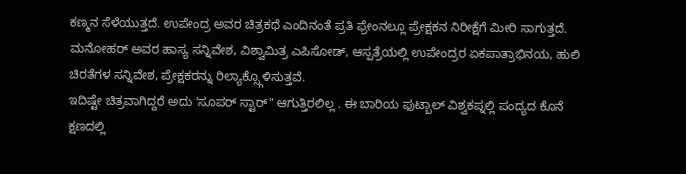ಕಣ್ಮನ ಸೆಳೆಯುತ್ತದೆ. ಉಪೇಂದ್ರ ಅವರ ಚಿತ್ರಕಥೆ ಎಂದಿನಂತೆ ಪ್ರತಿ ಫ್ರೇಂನಲ್ಲೂ ಪ್ರೇಕ್ಷಕನ ನಿರೀಕ್ಷೆಗೆ ಮೀರಿ ಸಾಗುತ್ತದೆ.
ಮನೋಹರ್ ಅವರ ಹಾಸ್ಯ ಸನ್ನಿವೇಶ, ವಿಶ್ವಾಮಿತ್ರ ಎಪಿಸೋಡ್, ಆಸ್ಪತ್ರೆಯಲ್ಲಿ ಉಪೇಂದ್ರರ ಏಕಪಾತ್ರಾಭಿನಯ, ಹುಲಿ ಚಿರತೆಗಳ ಸನ್ನಿವೇಶ, ಪ್ರೇಕ್ಷಕರನ್ನು ರಿಲ್ಯಾಕ್ಸ್ಗೊಳಿಸುತ್ತವೆ.
ಇದಿಷ್ಟೇ ಚಿತ್ರವಾಗಿದ್ದರೆ ಅದು 'ಸೂಪರ್ ಸ್ಟಾರ್" ಆಗುತ್ತಿರಲಿಲ್ಲ . ಈ ಬಾರಿಯ ಫುಟ್ಬಾಲ್ ವಿಶ್ವಕಪ್ನಲ್ಲಿ ಪಂದ್ಯದ ಕೊನೆ ಕ್ಷಣದಲ್ಲಿ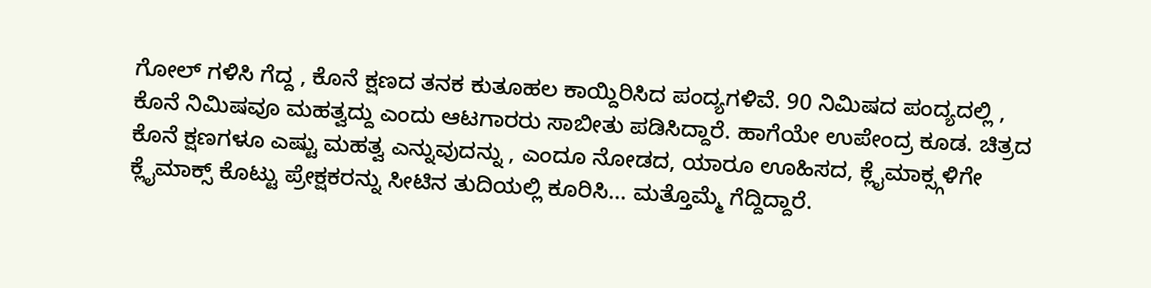ಗೋಲ್ ಗಳಿಸಿ ಗೆದ್ದ , ಕೊನೆ ಕ್ಷಣದ ತನಕ ಕುತೂಹಲ ಕಾಯ್ದಿರಿಸಿದ ಪಂದ್ಯಗಳಿವೆ. 90 ನಿಮಿಷದ ಪಂದ್ಯದಲ್ಲಿ , ಕೊನೆ ನಿಮಿಷವೂ ಮಹತ್ವದ್ದು ಎಂದು ಆಟಗಾರರು ಸಾಬೀತು ಪಡಿಸಿದ್ದಾರೆ. ಹಾಗೆಯೇ ಉಪೇಂದ್ರ ಕೂಡ. ಚಿತ್ರದ ಕೊನೆ ಕ್ಷಣಗಳೂ ಎಷ್ಟು ಮಹತ್ವ ಎನ್ನುವುದನ್ನು , ಎಂದೂ ನೋಡದ, ಯಾರೂ ಊಹಿಸದ, ಕ್ಲೈಮಾಕ್ಸ್ಗಳಿಗೇ ಕ್ಲೈಮಾಕ್ಸ್ ಕೊಟ್ಟು ಪ್ರೇಕ್ಷಕರನ್ನು ಸೀಟಿನ ತುದಿಯಲ್ಲಿ ಕೂರಿಸಿ... ಮತ್ತೊಮ್ಮೆ ಗೆದ್ದಿದ್ದಾರೆ.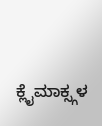ಕ್ಲೈಮಾಕ್ಸ್ಗಳ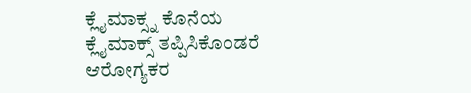ಕ್ಲೈಮಾಕ್ಸ್ನ ಕೊನೆಯ ಕ್ಲೈಮಾಕ್ಸ್ ತಪ್ಪಿಸಿಕೊಂಡರೆ ಆರೋಗ್ಯಕರ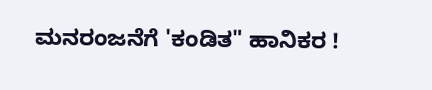ಮನರಂಜನೆಗೆ 'ಕಂಡಿತ" ಹಾನಿಕರ !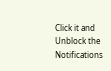Click it and Unblock the Notifications